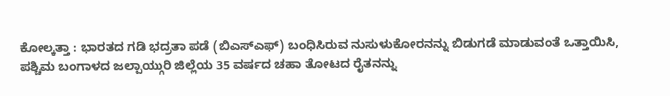ಕೋಲ್ಕತ್ತಾ : ಭಾರತದ ಗಡಿ ಭದ್ರತಾ ಪಡೆ (ಬಿಎಸ್ಎಫ್) ಬಂಧಿಸಿರುವ ನುಸುಳುಕೋರನನ್ನು ಬಿಡುಗಡೆ ಮಾಡುವಂತೆ ಒತ್ತಾಯಿಸಿ, ಪಶ್ಚಿಮ ಬಂಗಾಳದ ಜಲ್ಪಾಯ್ಗುರಿ ಜಿಲ್ಲೆಯ 35 ವರ್ಷದ ಚಹಾ ತೋಟದ ರೈತನನ್ನು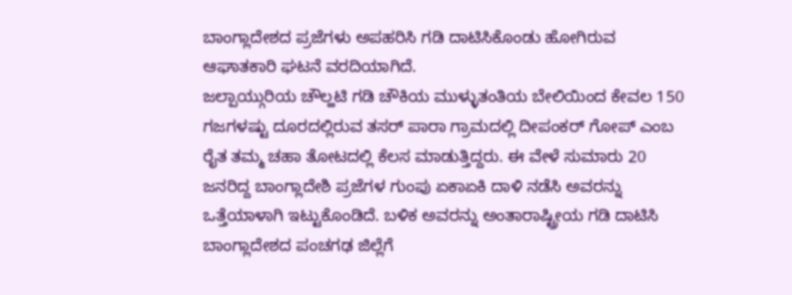ಬಾಂಗ್ಲಾದೇಶದ ಪ್ರಜೆಗಳು ಅಪಹರಿಸಿ ಗಡಿ ದಾಟಿಸಿಕೊಂಡು ಹೋಗಿರುವ ಆಘಾತಕಾರಿ ಘಟನೆ ವರದಿಯಾಗಿದೆ.
ಜಲ್ಪಾಯ್ಗುರಿಯ ಚೌಲ್ಹಟಿ ಗಡಿ ಚೌಕಿಯ ಮುಳ್ಳುತಂತಿಯ ಬೇಲಿಯಿಂದ ಕೇವಲ 150 ಗಜಗಳಷ್ಟು ದೂರದಲ್ಲಿರುವ ತಸರ್ ಪಾರಾ ಗ್ರಾಮದಲ್ಲಿ ದೀಪಂಕರ್ ಗೋಪ್ ಎಂಬ ರೈತ ತಮ್ಮ ಚಹಾ ತೋಟದಲ್ಲಿ ಕೆಲಸ ಮಾಡುತ್ತಿದ್ದರು. ಈ ವೇಳೆ ಸುಮಾರು 20 ಜನರಿದ್ದ ಬಾಂಗ್ಲಾದೇಶಿ ಪ್ರಜೆಗಳ ಗುಂಪು ಏಕಾಏಕಿ ದಾಳಿ ನಡೆಸಿ ಅವರನ್ನು ಒತ್ತೆಯಾಳಾಗಿ ಇಟ್ಟುಕೊಂಡಿದೆ. ಬಳಿಕ ಅವರನ್ನು ಅಂತಾರಾಷ್ಟ್ರೀಯ ಗಡಿ ದಾಟಿಸಿ ಬಾಂಗ್ಲಾದೇಶದ ಪಂಚಗಢ ಜಿಲ್ಲೆಗೆ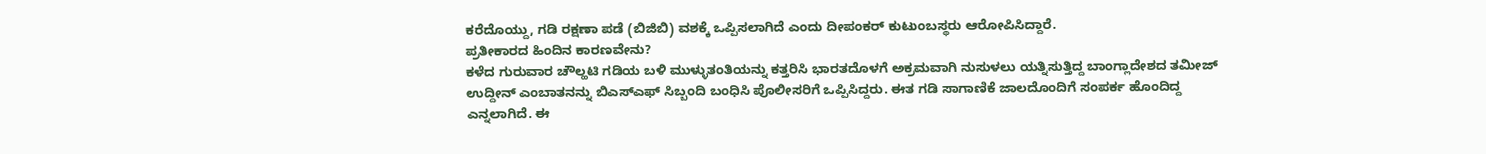ಕರೆದೊಯ್ದು, ಗಡಿ ರಕ್ಷಣಾ ಪಡೆ (ಬಿಜಿಬಿ) ವಶಕ್ಕೆ ಒಪ್ಪಿಸಲಾಗಿದೆ ಎಂದು ದೀಪಂಕರ್ ಕುಟುಂಬಸ್ಥರು ಆರೋಪಿಸಿದ್ದಾರೆ.
ಪ್ರತೀಕಾರದ ಹಿಂದಿನ ಕಾರಣವೇನು?
ಕಳೆದ ಗುರುವಾರ ಚೌಲ್ಹಟಿ ಗಡಿಯ ಬಳಿ ಮುಳ್ಳುತಂತಿಯನ್ನು ಕತ್ತರಿಸಿ ಭಾರತದೊಳಗೆ ಅಕ್ರಮವಾಗಿ ನುಸುಳಲು ಯತ್ನಿಸುತ್ತಿದ್ದ ಬಾಂಗ್ಲಾದೇಶದ ತಮೀಜ್ ಉದ್ದೀನ್ ಎಂಬಾತನನ್ನು ಬಿಎಸ್ಎಫ್ ಸಿಬ್ಬಂದಿ ಬಂಧಿಸಿ ಪೊಲೀಸರಿಗೆ ಒಪ್ಪಿಸಿದ್ದರು. ಈತ ಗಡಿ ಸಾಗಾಣಿಕೆ ಜಾಲದೊಂದಿಗೆ ಸಂಪರ್ಕ ಹೊಂದಿದ್ದ ಎನ್ನಲಾಗಿದೆ. ಈ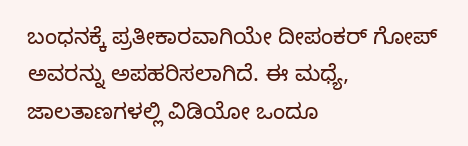ಬಂಧನಕ್ಕೆ ಪ್ರತೀಕಾರವಾಗಿಯೇ ದೀಪಂಕರ್ ಗೋಪ್ ಅವರನ್ನು ಅಪಹರಿಸಲಾಗಿದೆ. ಈ ಮಧ್ಯೆ, ಜಾಲತಾಣಗಳಲ್ಲಿ ವಿಡಿಯೋ ಒಂದೂ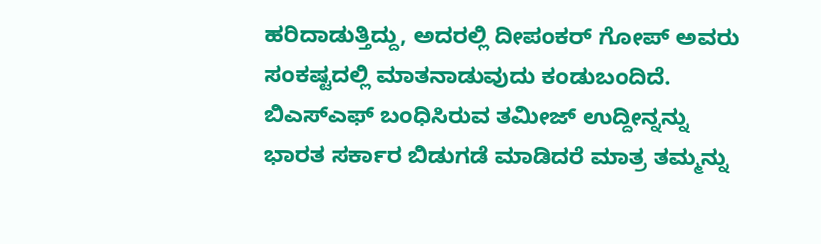ಹರಿದಾಡುತ್ತಿದ್ದು, ಅದರಲ್ಲಿ ದೀಪಂಕರ್ ಗೋಪ್ ಅವರು ಸಂಕಷ್ಟದಲ್ಲಿ ಮಾತನಾಡುವುದು ಕಂಡುಬಂದಿದೆ. ಬಿಎಸ್ಎಫ್ ಬಂಧಿಸಿರುವ ತಮೀಜ್ ಉದ್ದೀನ್ನನ್ನು ಭಾರತ ಸರ್ಕಾರ ಬಿಡುಗಡೆ ಮಾಡಿದರೆ ಮಾತ್ರ ತಮ್ಮನ್ನು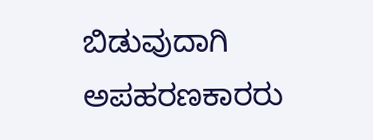ಬಿಡುವುದಾಗಿ ಅಪಹರಣಕಾರರು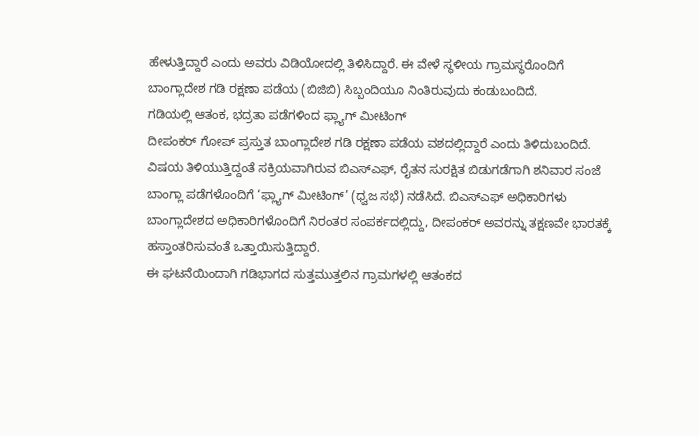ಹೇಳುತ್ತಿದ್ದಾರೆ ಎಂದು ಅವರು ವಿಡಿಯೋದಲ್ಲಿ ತಿಳಿಸಿದ್ದಾರೆ. ಈ ವೇಳೆ ಸ್ಥಳೀಯ ಗ್ರಾಮಸ್ಥರೊಂದಿಗೆ ಬಾಂಗ್ಲಾದೇಶ ಗಡಿ ರಕ್ಷಣಾ ಪಡೆಯ (ಬಿಜಿಬಿ) ಸಿಬ್ಬಂದಿಯೂ ನಿಂತಿರುವುದು ಕಂಡುಬಂದಿದೆ.
ಗಡಿಯಲ್ಲಿ ಆತಂಕ, ಭದ್ರತಾ ಪಡೆಗಳಿಂದ ಫ್ಲ್ಯಾಗ್ ಮೀಟಿಂಗ್
ದೀಪಂಕರ್ ಗೋಪ್ ಪ್ರಸ್ತುತ ಬಾಂಗ್ಲಾದೇಶ ಗಡಿ ರಕ್ಷಣಾ ಪಡೆಯ ವಶದಲ್ಲಿದ್ದಾರೆ ಎಂದು ತಿಳಿದುಬಂದಿದೆ. ವಿಷಯ ತಿಳಿಯುತ್ತಿದ್ದಂತೆ ಸಕ್ರಿಯವಾಗಿರುವ ಬಿಎಸ್ಎಫ್, ರೈತನ ಸುರಕ್ಷಿತ ಬಿಡುಗಡೆಗಾಗಿ ಶನಿವಾರ ಸಂಜೆ ಬಾಂಗ್ಲಾ ಪಡೆಗಳೊಂದಿಗೆ ‘ಫ್ಲ್ಯಾಗ್ ಮೀಟಿಂಗ್’ (ಧ್ವಜ ಸಭೆ) ನಡೆಸಿದೆ. ಬಿಎಸ್ಎಫ್ ಅಧಿಕಾರಿಗಳು ಬಾಂಗ್ಲಾದೇಶದ ಅಧಿಕಾರಿಗಳೊಂದಿಗೆ ನಿರಂತರ ಸಂಪರ್ಕದಲ್ಲಿದ್ದು, ದೀಪಂಕರ್ ಅವರನ್ನು ತಕ್ಷಣವೇ ಭಾರತಕ್ಕೆ ಹಸ್ತಾಂತರಿಸುವಂತೆ ಒತ್ತಾಯಿಸುತ್ತಿದ್ದಾರೆ.
ಈ ಘಟನೆಯಿಂದಾಗಿ ಗಡಿಭಾಗದ ಸುತ್ತಮುತ್ತಲಿನ ಗ್ರಾಮಗಳಲ್ಲಿ ಆತಂಕದ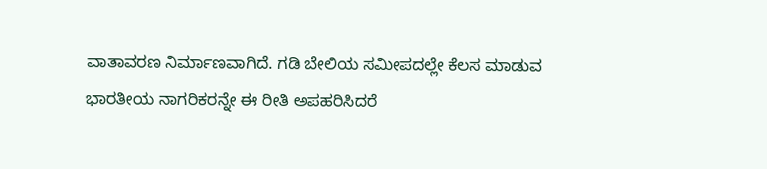ವಾತಾವರಣ ನಿರ್ಮಾಣವಾಗಿದೆ. ಗಡಿ ಬೇಲಿಯ ಸಮೀಪದಲ್ಲೇ ಕೆಲಸ ಮಾಡುವ ಭಾರತೀಯ ನಾಗರಿಕರನ್ನೇ ಈ ರೀತಿ ಅಪಹರಿಸಿದರೆ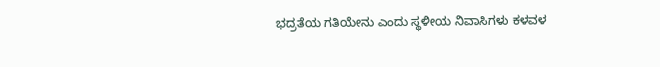ಭದ್ರತೆಯ ಗತಿಯೇನು ಎಂದು ಸ್ಥಳೀಯ ನಿವಾಸಿಗಳು ಕಳವಳ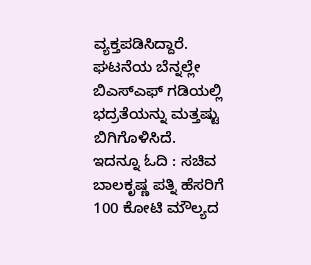ವ್ಯಕ್ತಪಡಿಸಿದ್ದಾರೆ. ಘಟನೆಯ ಬೆನ್ನಲ್ಲೇ ಬಿಎಸ್ಎಫ್ ಗಡಿಯಲ್ಲಿ ಭದ್ರತೆಯನ್ನು ಮತ್ತಷ್ಟು ಬಿಗಿಗೊಳಿಸಿದೆ.
ಇದನ್ನೂ ಓದಿ : ಸಚಿವ ಬಾಲಕೃಷ್ಣ ಪತ್ನಿ ಹೆಸರಿಗೆ 100 ಕೋಟಿ ಮೌಲ್ಯದ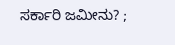ಸರ್ಕಾರಿ ಜಮೀನು? ;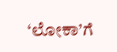‘ಲೋಕಾ’ಗೆ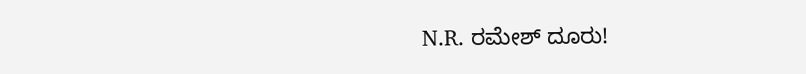N.R. ರಮೇಶ್ ದೂರು!